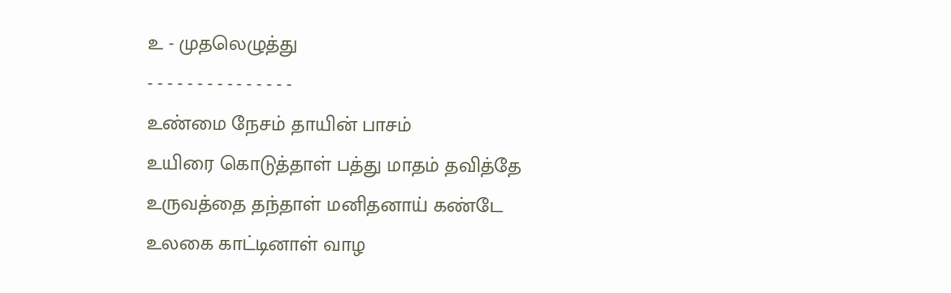உ - முதலெழுத்து
- - - - - - - - - - - - - - -
உண்மை நேசம் தாயின் பாசம்
உயிரை கொடுத்தாள் பத்து மாதம் தவித்தே
உருவத்தை தந்தாள் மனிதனாய் கண்டே
உலகை காட்டினாள் வாழ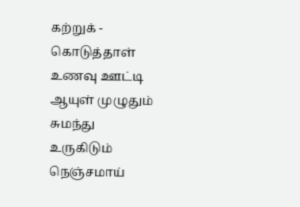கற்றுக் - கொடுத்தாள்
உணவு ஊட்டி ஆயுள் முழுதும் சுமந்து
உருகிடும் நெஞ்சமாய்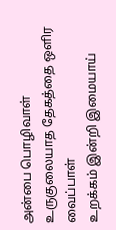அன்பை பொழிவாள்
உருகுலையாத தேகத்தை ஒளிர வைப்பாள்
உறக்கம் இன்றி இமையாய்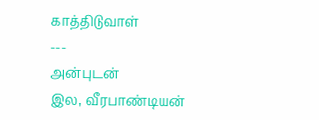காத்திடுவாள்
---
அன்புடன்
இல, வீரபாண்டியன்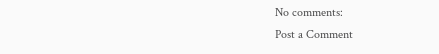No comments:
Post a Comment